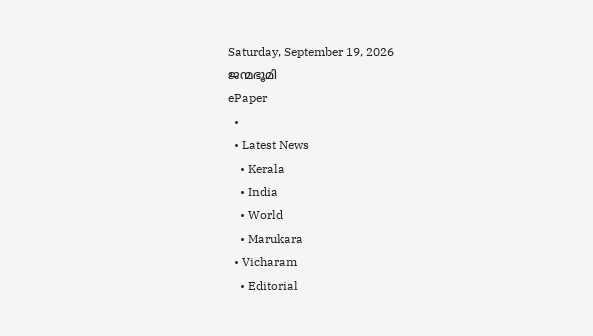Saturday, September 19, 2026
ജന്മഭൂമി
ePaper
  •
  • Latest News
    • Kerala
    • India
    • World
    • Marukara
  • Vicharam
    • Editorial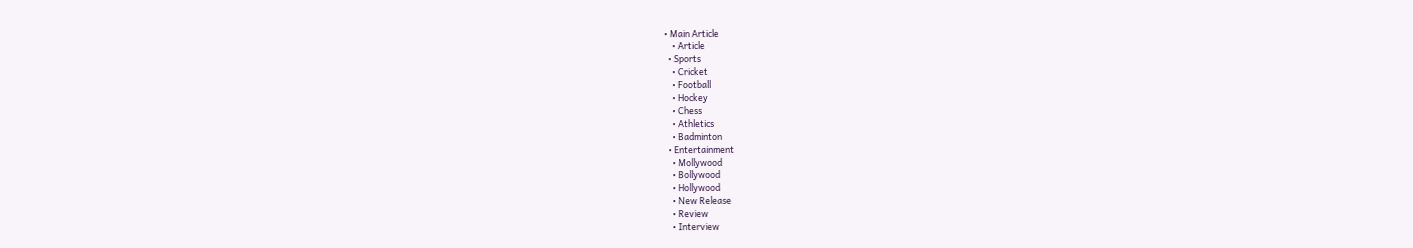• Main Article
    • Article
  • Sports
    • Cricket
    • Football
    • Hockey
    • Chess
    • Athletics
    • Badminton
  • Entertainment
    • Mollywood
    • Bollywood
    • Hollywood
    • New Release
    • Review
    • Interview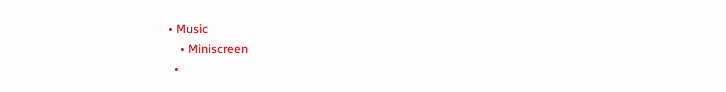• Music
    • Miniscreen
  •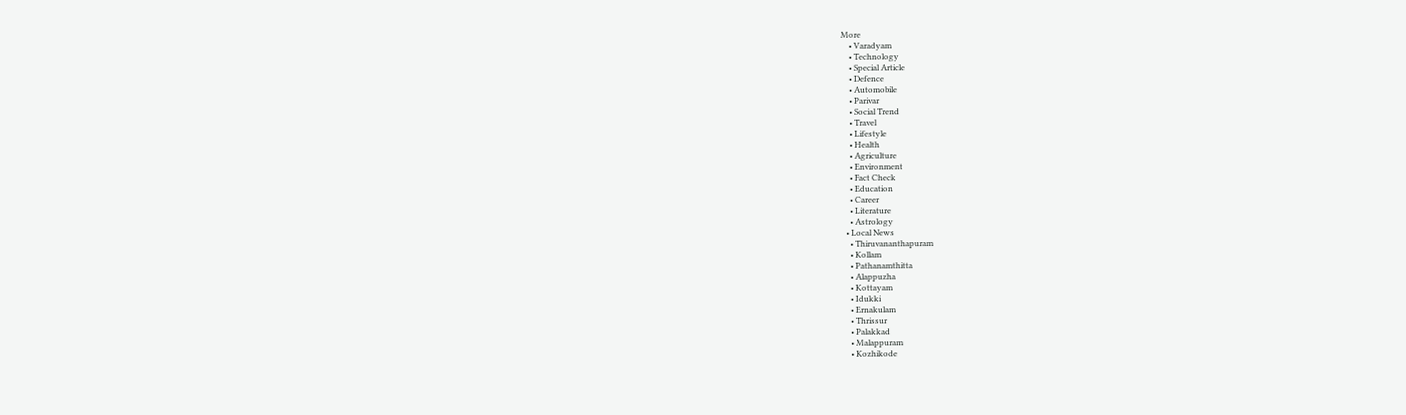More
    • Varadyam
    • Technology
    • Special Article
    • Defence
    • Automobile
    • Parivar
    • Social Trend
    • Travel
    • Lifestyle
    • Health
    • Agriculture
    • Environment
    • Fact Check
    • Education
    • Career
    • Literature
    • Astrology
  • Local News
    • Thiruvananthapuram
    • Kollam
    • Pathanamthitta
    • Alappuzha
    • Kottayam
    • Idukki
    • Ernakulam
    • Thrissur
    • Palakkad
    • Malappuram
    • Kozhikode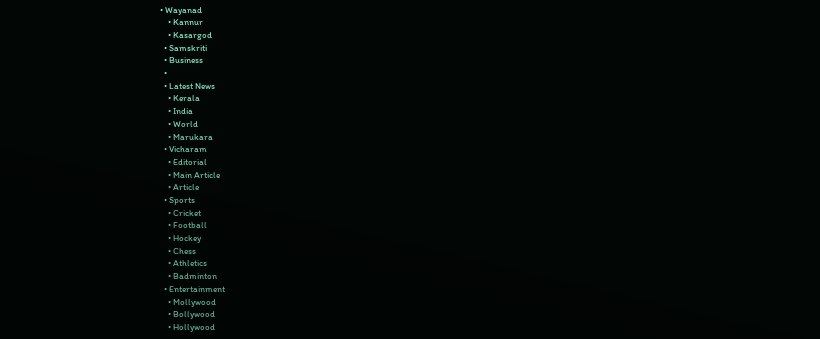• Wayanad
    • Kannur
    • Kasargod
  • Samskriti
  • Business
  •
  • Latest News
    • Kerala
    • India
    • World
    • Marukara
  • Vicharam
    • Editorial
    • Main Article
    • Article
  • Sports
    • Cricket
    • Football
    • Hockey
    • Chess
    • Athletics
    • Badminton
  • Entertainment
    • Mollywood
    • Bollywood
    • Hollywood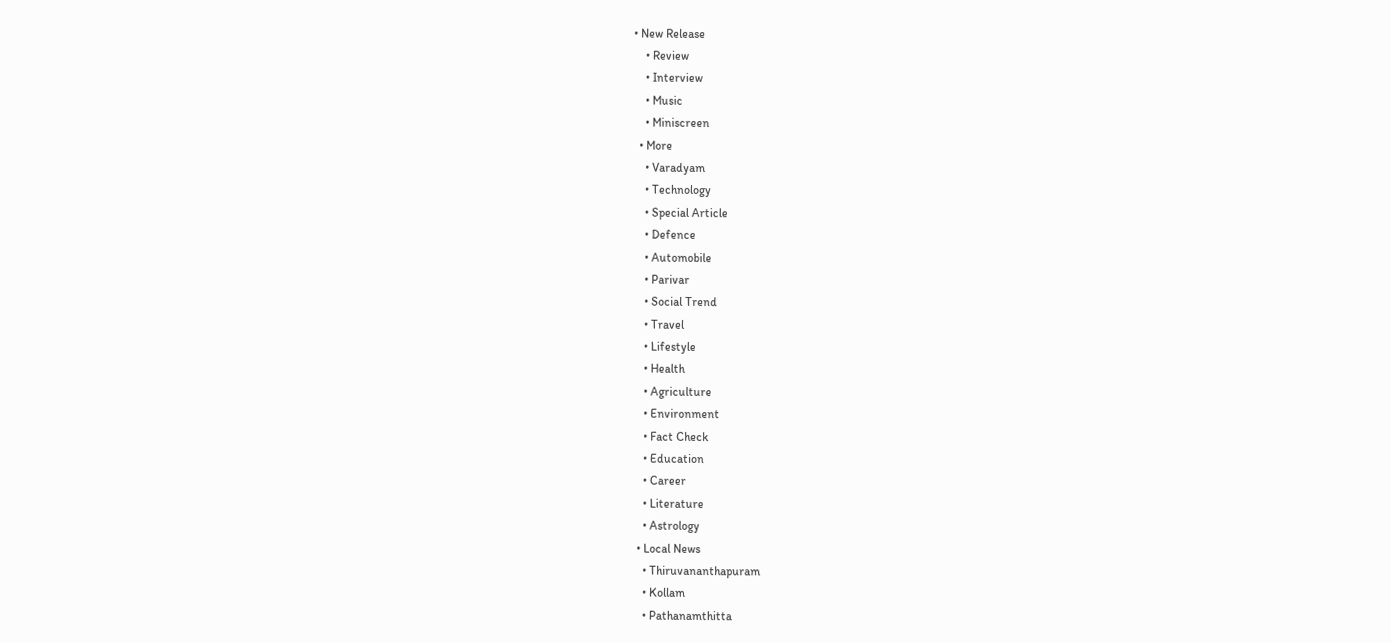• New Release
    • Review
    • Interview
    • Music
    • Miniscreen
  • More
    • Varadyam
    • Technology
    • Special Article
    • Defence
    • Automobile
    • Parivar
    • Social Trend
    • Travel
    • Lifestyle
    • Health
    • Agriculture
    • Environment
    • Fact Check
    • Education
    • Career
    • Literature
    • Astrology
  • Local News
    • Thiruvananthapuram
    • Kollam
    • Pathanamthitta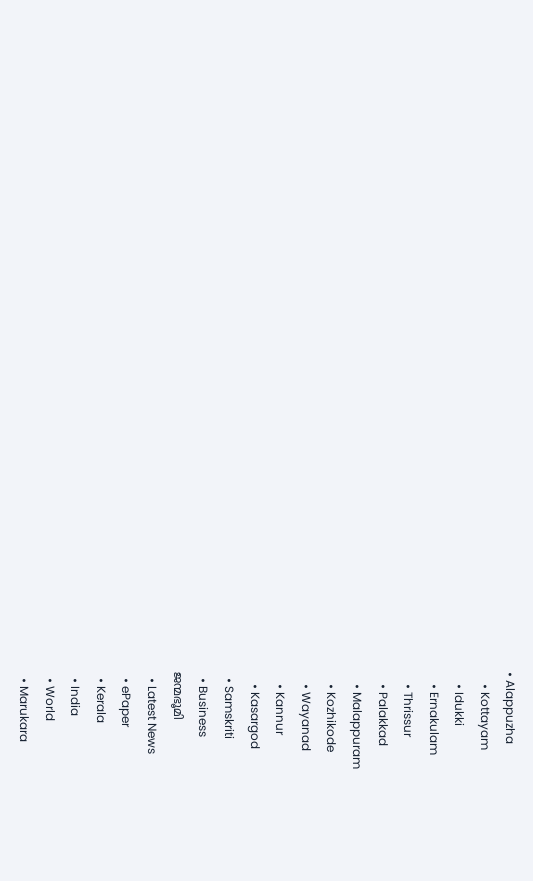• Alappuzha
    • Kottayam
    • Idukki
    • Ernakulam
    • Thrissur
    • Palakkad
    • Malappuram
    • Kozhikode
    • Wayanad
    • Kannur
    • Kasargod
  • Samskriti
  • Business
ജന്മഭൂമി
  • Latest News
  • ePaper
  • Kerala
  • India
  • World
  • Marukara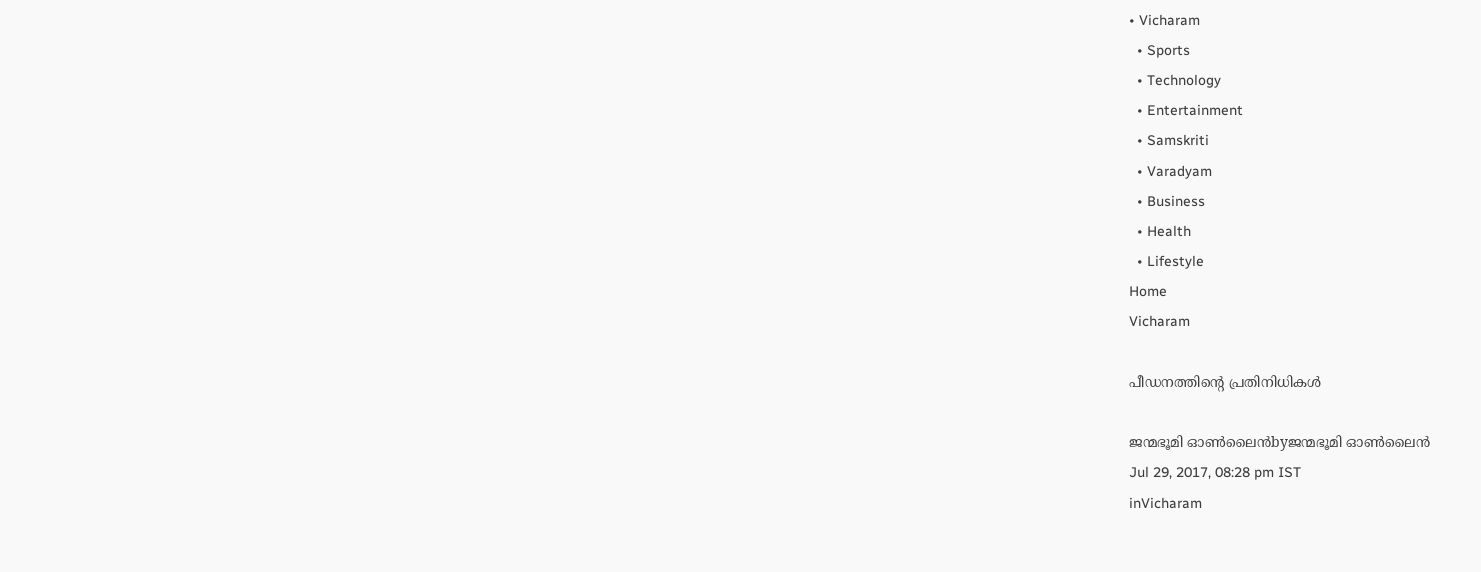• Vicharam
  • Sports
  • Technology
  • Entertainment
  • Samskriti
  • Varadyam
  • Business
  • Health
  • Lifestyle
Home
Vicharam

പീഡനത്തിന്റെ പ്രതിനിധികള്‍

ജന്മഭൂമി ഓണ്‍ലൈന്‍byജന്മഭൂമി ഓണ്‍ലൈന്‍
Jul 29, 2017, 08:28 pm IST
inVicharam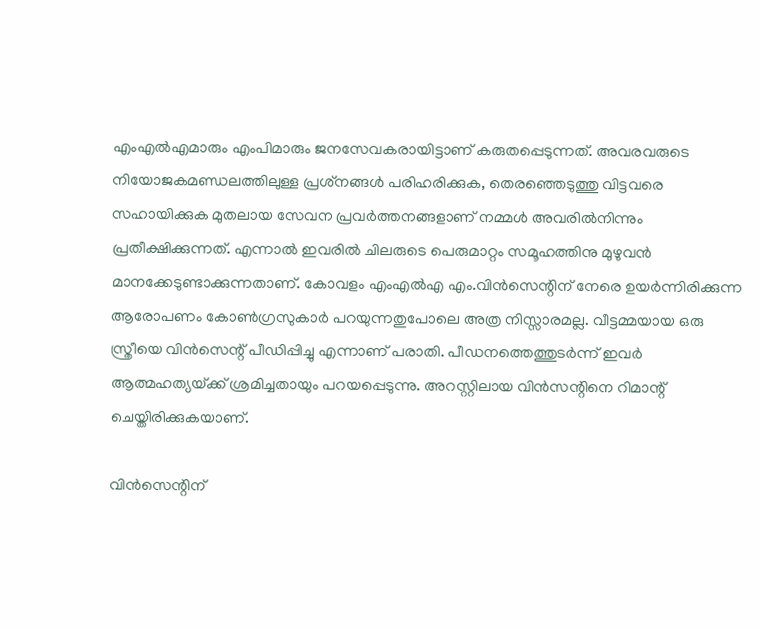എംഎല്‍എമാരും എംപിമാരും ജനസേവകരായിട്ടാണ് കരുതപ്പെടുന്നത്. അവരവരുടെ നിയോജകമണ്ഡലത്തിലുള്ള പ്രശ്‌നങ്ങള്‍ പരിഹരിക്കുക, തെരഞ്ഞെടുത്തു വിട്ടവരെ സഹായിക്കുക മുതലായ സേവന പ്രവര്‍ത്തനങ്ങളാണ് നമ്മള്‍ അവരില്‍നിന്നും പ്രതീക്ഷിക്കുന്നത്. എന്നാല്‍ ഇവരില്‍ ചിലരുടെ പെരുമാറ്റം സമൂഹത്തിനു മുഴുവന്‍ മാനക്കേടുണ്ടാക്കുന്നതാണ്. കോവളം എംഎല്‍എ എം.വിന്‍സെന്റിന് നേരെ ഉയര്‍ന്നിരിക്കുന്ന ആരോപണം കോണ്‍ഗ്രസുകാര്‍ പറയുന്നതുപോലെ അത്ര നിസ്സാരമല്ല. വീട്ടമ്മയായ ഒരു സ്ത്രീയെ വിന്‍സെന്റ് പീഡിപ്പിച്ചു എന്നാണ് പരാതി. പീഡനത്തെത്തുടര്‍ന്ന് ഇവര്‍ ആത്മഹത്യയ്‌ക്ക് ശ്രമിച്ചതായും പറയപ്പെടുന്നു. അറസ്റ്റിലായ വിന്‍സന്റിനെ റിമാന്റ് ചെയ്തിരിക്കുകയാണ്.

വിന്‍സെന്റിന്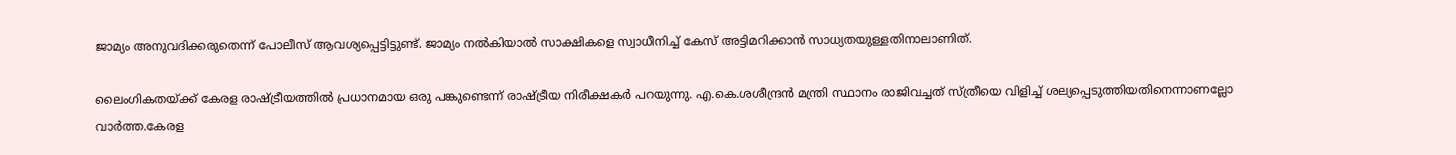ജാമ്യം അനുവദിക്കരുതെന്ന് പോലീസ് ആവശ്യപ്പെട്ടിട്ടുണ്ട്. ജാമ്യം നല്‍കിയാല്‍ സാക്ഷികളെ സ്വാധീനിച്ച് കേസ് അട്ടിമറിക്കാന്‍ സാധ്യതയുള്ളതിനാലാണിത്.

ലൈംഗികതയ്‌ക്ക് കേരള രാഷ്‌ട്രീയത്തില്‍ പ്രധാനമായ ഒരു പങ്കുണ്ടെന്ന് രാഷ്‌ട്രീയ നിരീക്ഷകര്‍ പറയുന്നു. എ.കെ.ശശീന്ദ്രന്‍ മന്ത്രി സ്ഥാനം രാജിവച്ചത് സ്ത്രീയെ വിളിച്ച് ശല്യപ്പെടുത്തിയതിനെന്നാണല്ലോ വാര്‍ത്ത.കേരള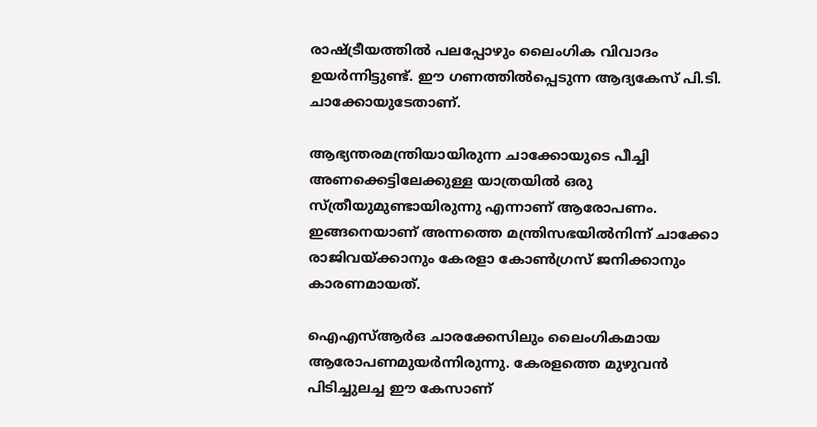രാഷ്‌ട്രീയത്തില്‍ പലപ്പോഴും ലൈംഗിക വിവാദം ഉയര്‍ന്നിട്ടുണ്ട്. ഈ ഗണത്തില്‍പ്പെടുന്ന ആദ്യകേസ് പി.ടി. ചാക്കോയുടേതാണ്.

ആഭ്യന്തരമന്ത്രിയായിരുന്ന ചാക്കോയുടെ പീച്ചി അണക്കെട്ടിലേക്കുള്ള യാത്രയില്‍ ഒരു സ്ത്രീയുമുണ്ടായിരുന്നു എന്നാണ് ആരോപണം. ഇങ്ങനെയാണ് അന്നത്തെ മന്ത്രിസഭയില്‍നിന്ന് ചാക്കോ രാജിവയ്‌ക്കാനും കേരളാ കോണ്‍ഗ്രസ് ജനിക്കാനും കാരണമായത്.

ഐഎസ്ആര്‍ഒ ചാരക്കേസിലും ലൈംഗികമായ ആരോപണമുയര്‍ന്നിരുന്നു. കേരളത്തെ മുഴുവന്‍ പിടിച്ചുലച്ച ഈ കേസാണ്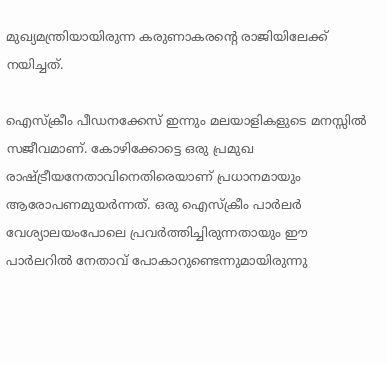മുഖ്യമന്ത്രിയായിരുന്ന കരുണാകരന്റെ രാജിയിലേക്ക് നയിച്ചത്.

ഐസ്‌ക്രീം പീഡനക്കേസ് ഇന്നും മലയാളികളുടെ മനസ്സില്‍ സജീവമാണ്. കോഴിക്കോട്ടെ ഒരു പ്രമുഖ രാഷ്‌ട്രീയനേതാവിനെതിരെയാണ് പ്രധാനമായും ആരോപണമുയര്‍ന്നത്. ഒരു ഐസ്‌ക്രീം പാര്‍ലര്‍ വേശ്യാലയംപോലെ പ്രവര്‍ത്തിച്ചിരുന്നതായും ഈ പാര്‍ലറില്‍ നേതാവ് പോകാറുണ്ടെന്നുമായിരുന്നു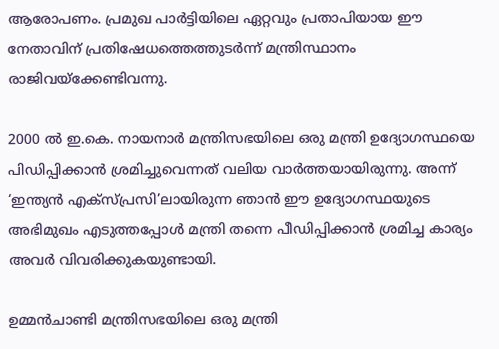ആരോപണം. പ്രമുഖ പാര്‍ട്ടിയിലെ ഏറ്റവും പ്രതാപിയായ ഈ നേതാവിന് പ്രതിഷേധത്തെത്തുടര്‍ന്ന് മന്ത്രിസ്ഥാനം രാജിവയ്‌ക്കേണ്ടിവന്നു.

2000 ല്‍ ഇ.കെ. നായനാര്‍ മന്ത്രിസഭയിലെ ഒരു മന്ത്രി ഉദ്യോഗസ്ഥയെ പിഡിപ്പിക്കാന്‍ ശ്രമിച്ചുവെന്നത് വലിയ വാര്‍ത്തയായിരുന്നു. അന്ന് ‘ഇന്ത്യന്‍ എക്‌സ്പ്രസി’ലായിരുന്ന ഞാന്‍ ഈ ഉദ്യോഗസ്ഥയുടെ അഭിമുഖം എടുത്തപ്പോള്‍ മന്ത്രി തന്നെ പീഡിപ്പിക്കാന്‍ ശ്രമിച്ച കാര്യം അവര്‍ വിവരിക്കുകയുണ്ടായി.

ഉമ്മന്‍ചാണ്ടി മന്ത്രിസഭയിലെ ഒരു മന്ത്രി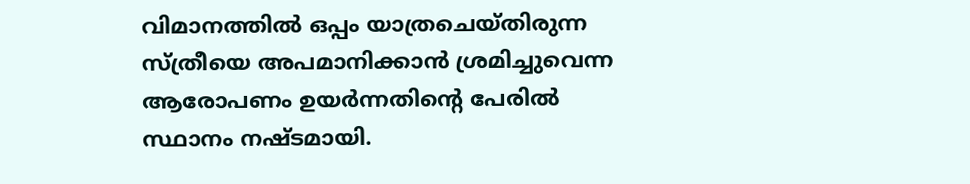വിമാനത്തില്‍ ഒപ്പം യാത്രചെയ്തിരുന്ന സ്ത്രീയെ അപമാനിക്കാന്‍ ശ്രമിച്ചുവെന്ന ആരോപണം ഉയര്‍ന്നതിന്റെ പേരില്‍ സ്ഥാനം നഷ്ടമായി.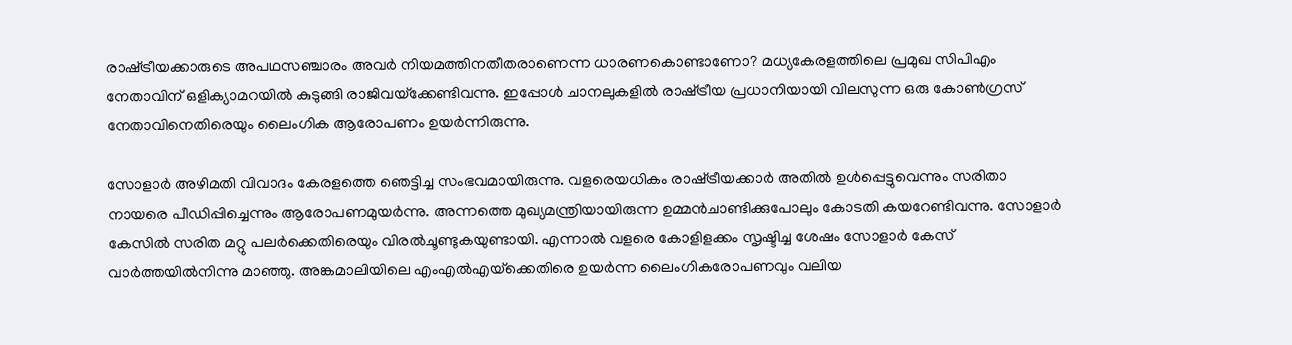രാഷ്‌ട്രീയക്കാരുടെ അപഥസഞ്ചാരം അവര്‍ നിയമത്തിനതീതരാണെന്ന ധാരണകൊണ്ടാണോ? മധ്യകേരളത്തിലെ പ്രമുഖ സിപിഎം നേതാവിന് ഒളിക്യാമറയില്‍ കുടുങ്ങി രാജിവയ്‌ക്കേണ്ടിവന്നു. ഇപ്പോള്‍ ചാനലുകളില്‍ രാഷ്‌ട്രീയ പ്രധാനിയായി വിലസുന്ന ഒരു കോണ്‍ഗ്രസ് നേതാവിനെതിരെയും ലൈംഗിക ആരോപണം ഉയര്‍ന്നിരുന്നു.

സോളാര്‍ അഴിമതി വിവാദം കേരളത്തെ ഞെട്ടിച്ച സംഭവമായിരുന്നു. വളരെയധികം രാഷ്‌ട്രീയക്കാര്‍ അതില്‍ ഉള്‍പ്പെട്ടുവെന്നും സരിതാ നായരെ പീഡിപ്പിച്ചെന്നും ആരോപണമുയര്‍ന്നു. അന്നത്തെ മുഖ്യമന്ത്രിയായിരുന്ന ഉമ്മന്‍ചാണ്ടിക്കുപോലും കോടതി കയറേണ്ടിവന്നു. സോളാര്‍ കേസില്‍ സരിത മറ്റു പലര്‍ക്കെതിരെയും വിരല്‍ചൂണ്ടുകയുണ്ടായി. എന്നാല്‍ വളരെ കോളിളക്കം സൃഷ്ടിച്ച ശേഷം സോളാര്‍ കേസ് വാര്‍ത്തയില്‍നിന്നു മാഞ്ഞു. അങ്കമാലിയിലെ എംഎല്‍എയ്‌ക്കെതിരെ ഉയര്‍ന്ന ലൈംഗികരോപണവും വലിയ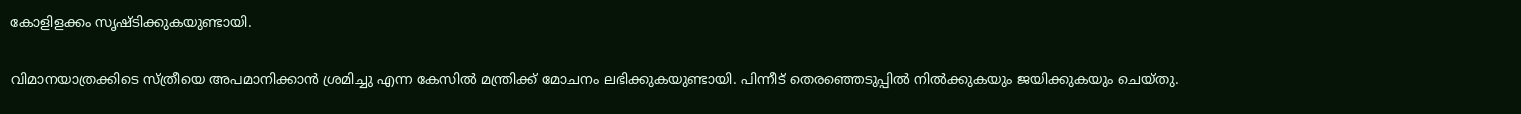കോളിളക്കം സൃഷ്ടിക്കുകയുണ്ടായി.

വിമാനയാത്രക്കിടെ സ്ത്രീയെ അപമാനിക്കാന്‍ ശ്രമിച്ചു എന്ന കേസില്‍ മന്ത്രിക്ക് മോചനം ലഭിക്കുകയുണ്ടായി. പിന്നീട് തെരഞ്ഞെടുപ്പില്‍ നില്‍ക്കുകയും ജയിക്കുകയും ചെയ്തു.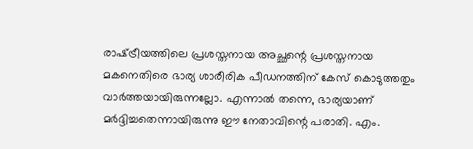രാഷ്‌ട്രീയത്തിലെ പ്രശസ്തനായ അച്ഛന്റെ പ്രശസ്തനായ മകനെതിരെ ഭാര്യ ശാരീരിക പീഡനത്തിന് കേസ് കൊടുത്തതും വാര്‍ത്തയായിരുന്നല്ലോ. എന്നാല്‍ തന്നെ, ഭാര്യയാണ് മര്‍ദ്ദിച്ചതെന്നായിരുന്നു ഈ നേതാവിന്റെ പരാതി. എം.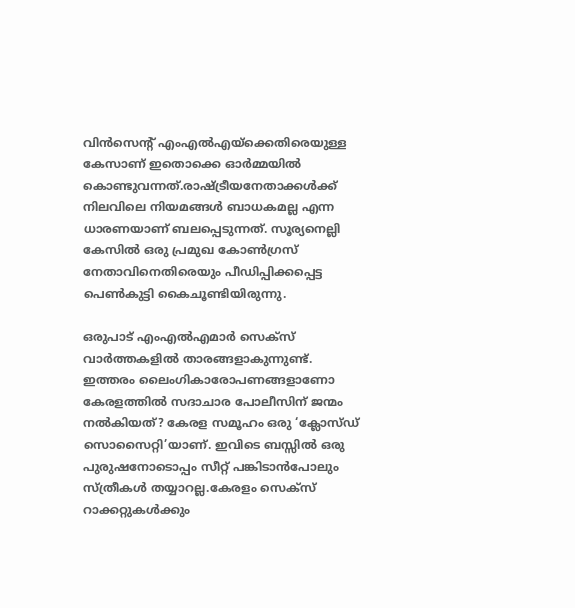വിന്‍സെന്റ് എംഎല്‍എയ്‌ക്കെതിരെയുള്ള കേസാണ് ഇതൊക്കെ ഓര്‍മ്മയില്‍ കൊണ്ടുവന്നത്.രാഷ്‌ട്രീയനേതാക്കള്‍ക്ക് നിലവിലെ നിയമങ്ങള്‍ ബാധകമല്ല എന്ന ധാരണയാണ് ബലപ്പെടുന്നത്. സൂര്യനെല്ലി കേസില്‍ ഒരു പ്രമുഖ കോണ്‍ഗ്രസ് നേതാവിനെതിരെയും പീഡിപ്പിക്കപ്പെട്ട പെണ്‍കുട്ടി കൈചൂണ്ടിയിരുന്നു.

ഒരുപാട് എംഎല്‍എമാര്‍ സെക്‌സ് വാര്‍ത്തകളില്‍ താരങ്ങളാകുന്നുണ്ട്. ഇത്തരം ലൈംഗികാരോപണങ്ങളാണോ കേരളത്തില്‍ സദാചാര പോലീസിന് ജന്മം നല്‍കിയത്? കേരള സമൂഹം ഒരു ‘ക്ലോസ്ഡ് സൊസൈറ്റി’യാണ്. ഇവിടെ ബസ്സില്‍ ഒരു പുരുഷനോടൊപ്പം സീറ്റ് പങ്കിടാന്‍പോലും സ്ത്രീകള്‍ തയ്യാറല്ല.കേരളം സെക്‌സ് റാക്കറ്റുകള്‍ക്കും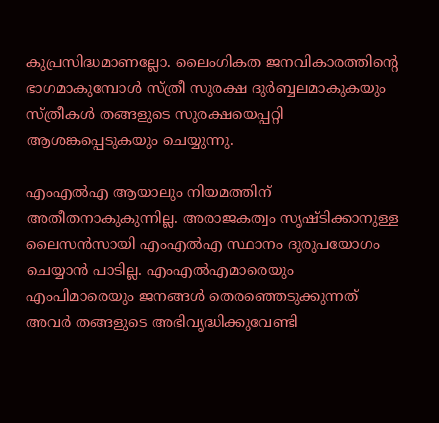കുപ്രസിദ്ധമാണല്ലോ. ലൈംഗികത ജനവികാരത്തിന്റെ ഭാഗമാകുമ്പോള്‍ സ്ത്രീ സുരക്ഷ ദുര്‍ബ്ബലമാകുകയും സ്ത്രീകള്‍ തങ്ങളുടെ സുരക്ഷയെപ്പറ്റി ആശങ്കപ്പെടുകയും ചെയ്യുന്നു.

എംഎല്‍എ ആയാലും നിയമത്തിന് അതീതനാകുകുന്നില്ല. അരാജകത്വം സൃഷ്ടിക്കാനുള്ള ലൈസന്‍സായി എംഎല്‍എ സ്ഥാനം ദുരുപയോഗം ചെയ്യാന്‍ പാടില്ല. എംഎല്‍എമാരെയും എംപിമാരെയും ജനങ്ങള്‍ തെരഞ്ഞെടുക്കുന്നത് അവര്‍ തങ്ങളുടെ അഭിവൃദ്ധിക്കുവേണ്ടി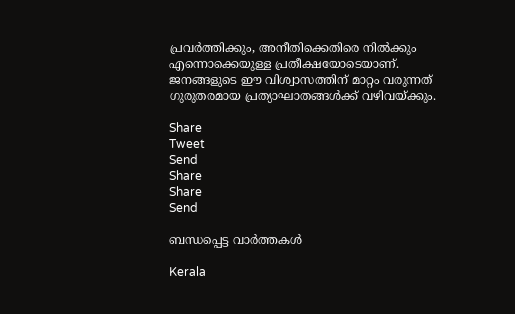പ്രവര്‍ത്തിക്കും, അനീതിക്കെതിരെ നില്‍ക്കും എന്നൊക്കെയുള്ള പ്രതീക്ഷയോടെയാണ്. ജനങ്ങളുടെ ഈ വിശ്വാസത്തിന് മാറ്റം വരുന്നത് ഗുരുതരമായ പ്രത്യാഘാതങ്ങള്‍ക്ക് വഴിവയ്‌ക്കും.

Share
Tweet
Send
Share
Share
Send

ബന്ധപ്പെട്ട വാര്‍ത്തകള്‍

Kerala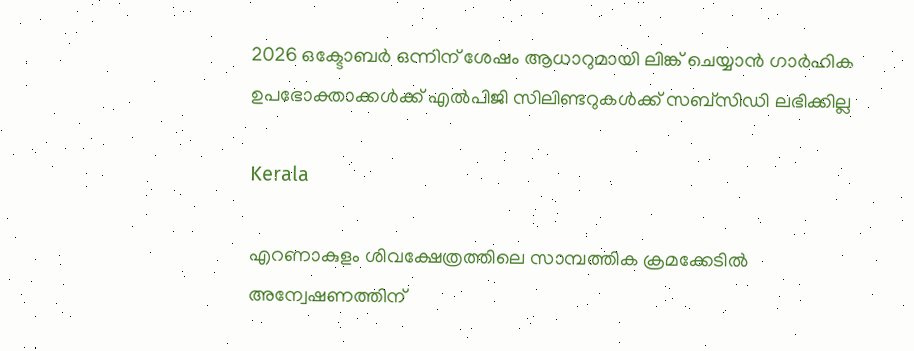2026 ഒക്ടോബര്‍ ഒന്നിന് ശേഷം ആധാറുമായി ലിങ്ക് ചെയ്യാന്‍ ഗാര്‍ഹിക ഉപഭോക്താക്കള്‍ക്ക് എല്‍പിജി സിലിണ്ടറുകള്‍ക്ക് സബ്സിഡി ലഭിക്കില്ല

Kerala

എറണാകുളം ശിവക്ഷേത്രത്തിലെ സാമ്പത്തിക ക്രമക്കേടില്‍ അന്വേഷണത്തിന്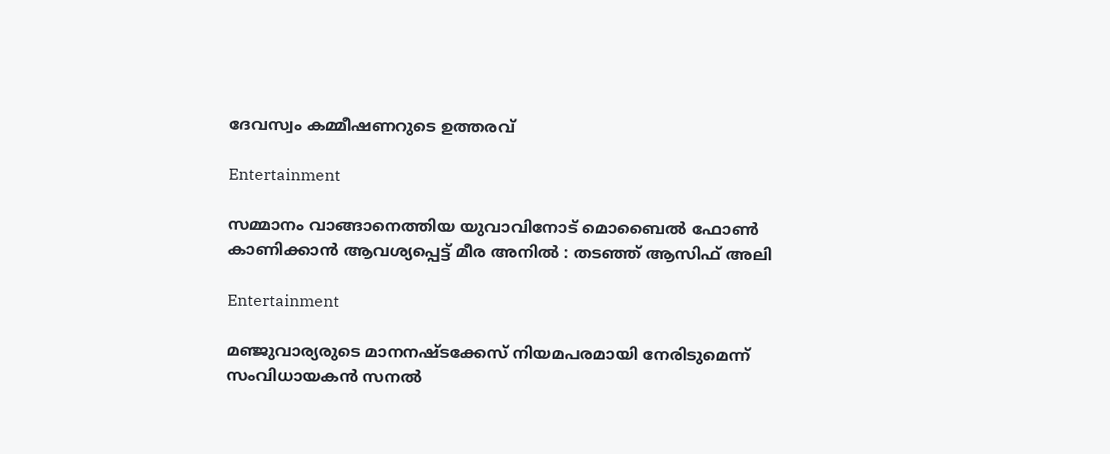ദേവസ്വം കമ്മീഷണറുടെ ഉത്തരവ്

Entertainment

സമ്മാനം വാങ്ങാനെത്തിയ യുവാവിനോട് മൊബൈൽ ഫോൺ കാണിക്കാൻ ആവശ്യപ്പെട്ട് മീര അനിൽ : തടഞ്ഞ് ആസിഫ് അലി

Entertainment

മഞ്ജുവാര്യരുടെ മാനനഷ്ടക്കേസ് നിയമപരമായി നേരിടുമെന്ന് സംവിധായകന്‍ സനല്‍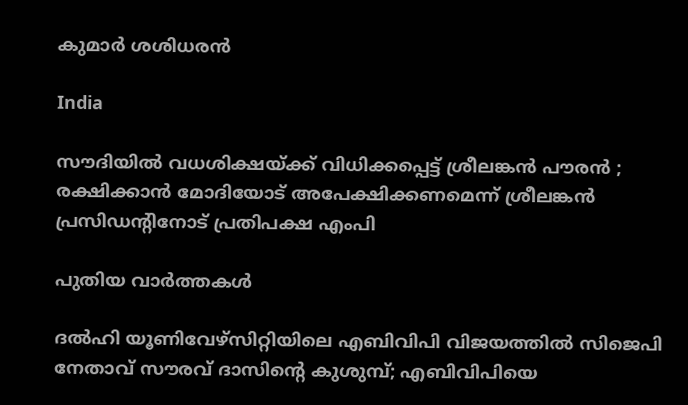കുമാര്‍ ശശിധരന്‍

India

സൗദിയിൽ വധശിക്ഷയ്‌ക്ക് വിധിക്കപ്പെട്ട് ശ്രീലങ്കൻ പൗരൻ ; രക്ഷിക്കാൻ മോദിയോട് അപേക്ഷിക്കണമെന്ന് ശ്രീലങ്കൻ പ്രസിഡന്റിനോട് പ്രതിപക്ഷ എംപി

പുതിയ വാര്‍ത്തകള്‍

ദല്‍ഹി യൂണിവേഴ്സിറ്റിയിലെ എബിവിപി വിജയത്തില്‍ സിജെപി നേതാവ് സൗരവ് ദാസിന്റെ കുശുമ്പ്; എബിവിപിയെ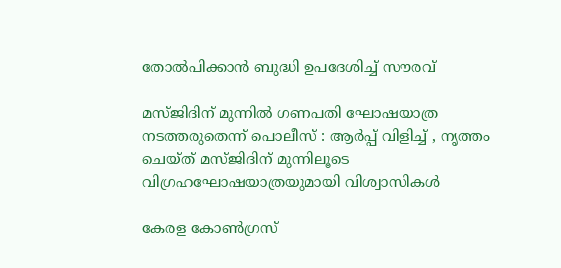തോല്‍പിക്കാന്‍ ബുദ്ധി ഉപദേശിച്ച് സൗരവ്

മസ്ജിദിന് മുന്നിൽ ഗണപതി ഘോഷയാത്ര നടത്തരുതെന്ന് പൊലീസ് : ആർപ്പ് വിളിച്ച് , നൃത്തം ചെയ്ത് മസ്ജിദിന് മുന്നിലൂടെ വിഗ്രഹഘോഷയാത്രയുമായി വിശ്വാസികൾ

കേരള കോണ്‍ഗ്രസ്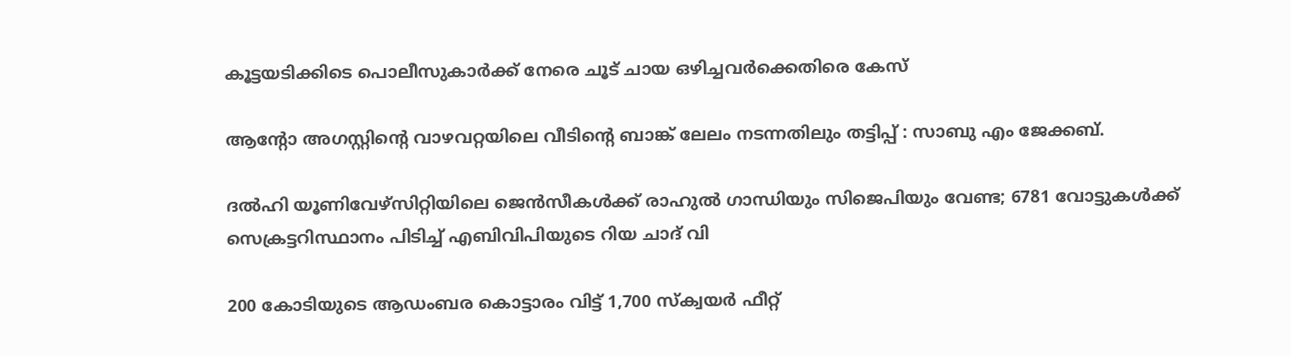കൂട്ടയടിക്കിടെ പൊലീസുകാര്‍ക്ക് നേരെ ചൂട് ചായ ഒഴിച്ചവര്‍ക്കെതിരെ കേസ്

ആന്റോ അഗസ്റ്റിന്റെ വാഴവറ്റയിലെ വീടിന്റെ ബാങ്ക് ലേലം നടന്നതിലും തട്ടിപ്പ് : സാബു എം ജേക്കബ്.

ദല്‍ഹി യൂണിവേഴ്സിറ്റിയിലെ ജെ‍ന്‍സീകള്‍ക്ക് രാഹുല്‍ ഗാന്ധിയും സിജെപിയും വേണ്ട; 6781 വോട്ടുകള്‍ക്ക് സെക്രട്ടറിസ്ഥാനം പിടിച്ച് എബിവിപിയുടെ റിയ ചാദ് വി

200 കോടിയുടെ ആഡംബര കൊട്ടാരം വിട്ട് 1,700 സ്ക്വയര്‍ ഫീറ്റ്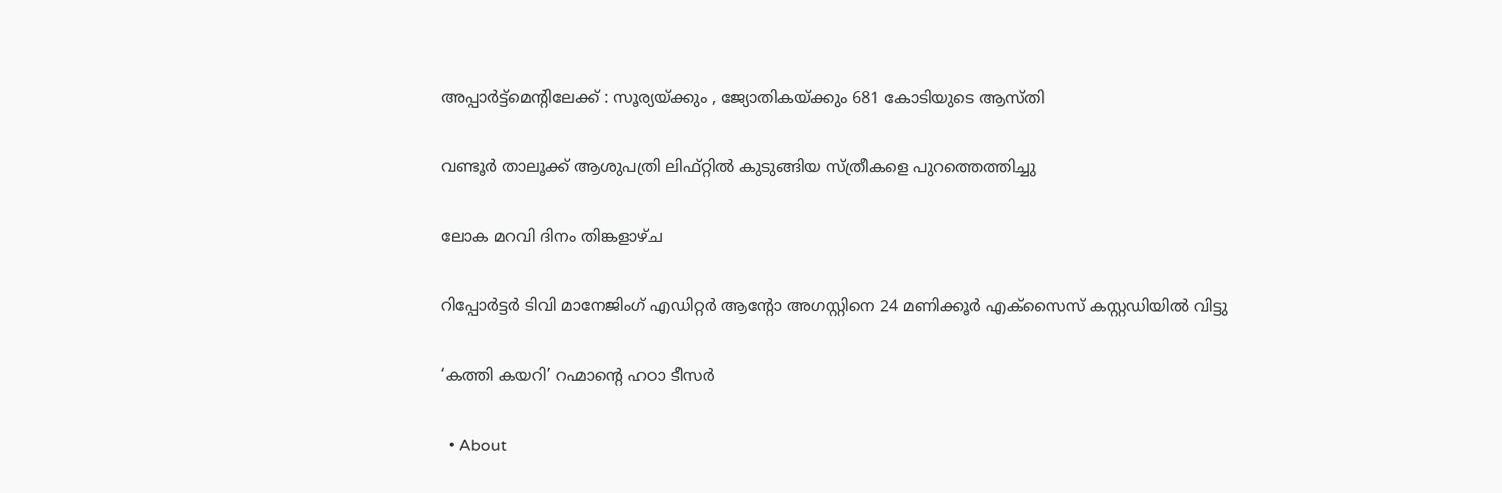അപ്പാർട്ട്മെന്റിലേക്ക് : സൂര്യയ്‌ക്കും , ജ്യോതികയ്‌ക്കും 681 കോടിയുടെ ആസ്തി

വണ്ടൂര്‍ താലൂക്ക് ആശുപത്രി ലിഫ്റ്റില്‍ കുടുങ്ങിയ സ്ത്രീകളെ പുറത്തെത്തിച്ചു

ലോക മറവി ദിനം തിങ്കളാഴ്ച

റിപ്പോര്‍ട്ടര്‍ ടിവി മാനേജിംഗ് എഡിറ്റര്‍ ആന്റോ അഗസ്റ്റിനെ 24 മണിക്കൂര്‍ എക്‌സൈസ് കസ്റ്റഡിയില്‍ വിട്ടു

‘കത്തി കയറി’ റഹ്മാന്റെ ഹഠാ ടീസർ

  • About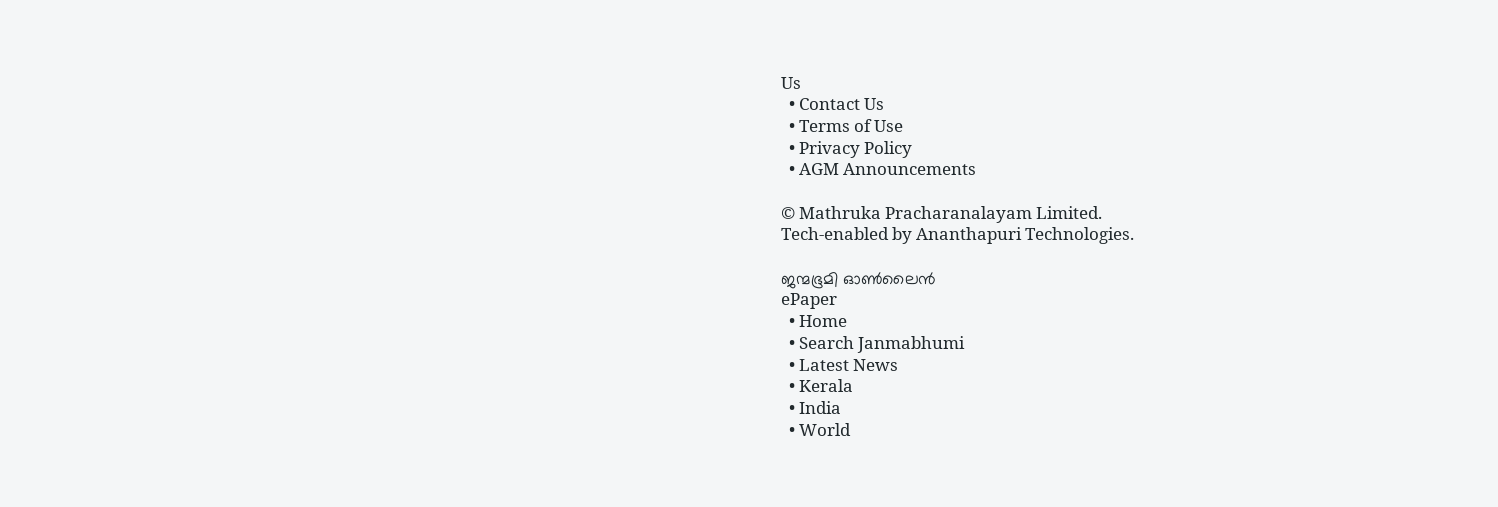Us
  • Contact Us
  • Terms of Use
  • Privacy Policy
  • AGM Announcements

© Mathruka Pracharanalayam Limited.
Tech-enabled by Ananthapuri Technologies.

ജന്മഭൂമി ഓണ്‍ലൈന്‍
ePaper
  • Home
  • Search Janmabhumi
  • Latest News
  • Kerala
  • India
  • World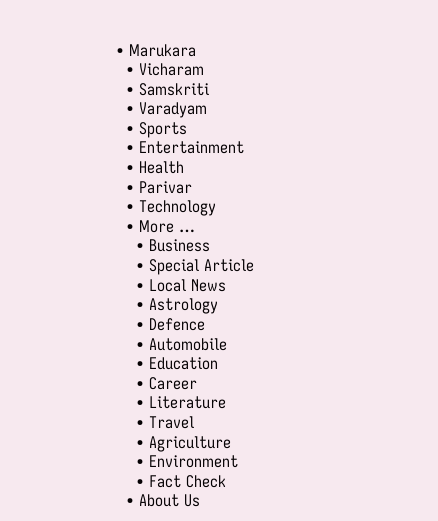• Marukara
  • Vicharam
  • Samskriti
  • Varadyam
  • Sports
  • Entertainment
  • Health
  • Parivar
  • Technology
  • More …
    • Business
    • Special Article
    • Local News
    • Astrology
    • Defence
    • Automobile
    • Education
    • Career
    • Literature
    • Travel
    • Agriculture
    • Environment
    • Fact Check
  • About Us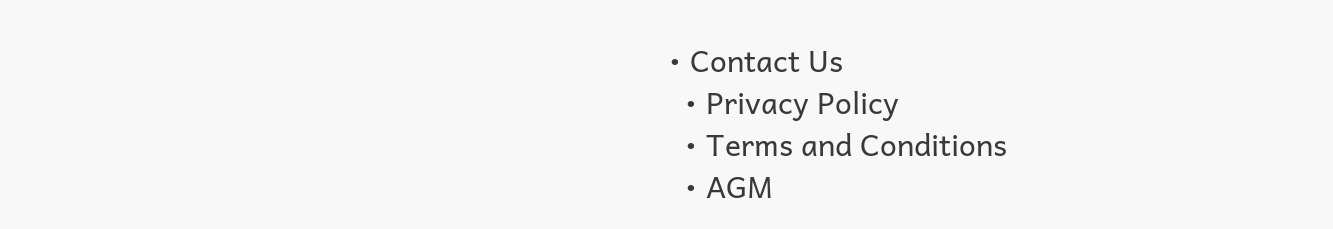• Contact Us
  • Privacy Policy
  • Terms and Conditions
  • AGM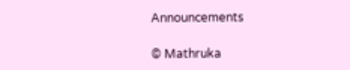Announcements

© Mathruka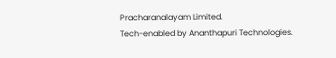Pracharanalayam Limited.
Tech-enabled by Ananthapuri Technologies.